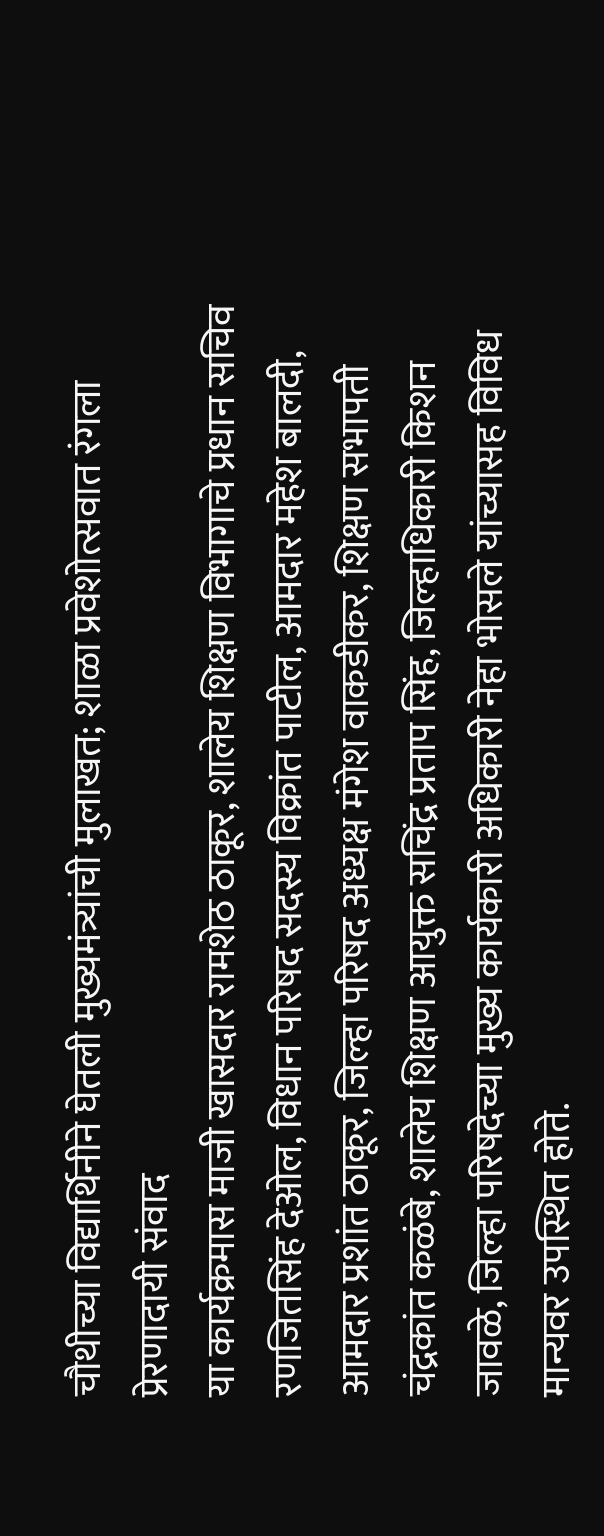चौथीच्या विद्यार्थिनीने घेतली मुख्यमंत्र्यांची मुलाखत; शाळा प्रवेशोत्सवात रंगला प्रेरणादायी संवाद
या कार्यक्रमास माजी खासदार रामशेठ ठाकूर, शालेय शिक्षण विभागाचे प्रधान सचिव रणजितसिंह देओल, विधान परिषद सदस्य विक्रांत पाटील, आमदार महेश बालदी, आमदार प्रशांत ठाकूर, जिल्हा परिषद अध्यक्ष मंगेश वाकडीकर, शिक्षण सभापती चंद्रकांत कळंबे, शालेय शिक्षण आयुक्त सचिंद्र प्रताप सिंह, जिल्हाधिकारी किशन जावळे, जिल्हा परिषदेच्या मुख्य कार्यकारी अधिकारी नेहा भोसले यांच्यासह विविध मान्यवर उपस्थित होते.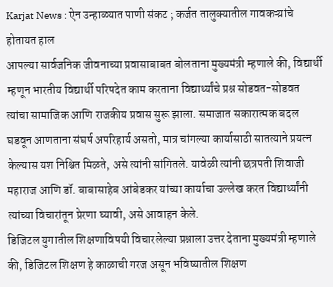Karjat News : ऐन उन्हाळ्यात पाणी संकट ; कर्जत तालुक्यातील गावकऱ्य़ांचे होतायत हाल
आपल्या सार्वजनिक जीवनाच्या प्रवासाबाबत बोलताना मुख्यमंत्री म्हणाले की, विद्यार्थी म्हणून भारतीय विद्यार्थी परिषदेत काम करताना विद्यार्थ्यांचे प्रश्न सोडवत-सोडवत त्यांचा सामाजिक आणि राजकीय प्रवास सुरू झाला. समाजात सकारात्मक बदल घडवून आणताना संघर्ष अपरिहार्य असतो, मात्र चांगल्या कार्यासाठी सातत्याने प्रयत्न केल्यास यश निश्चित मिळते, असे त्यांनी सांगितले. यावेळी त्यांनी छत्रपती शिवाजी महाराज आणि डॉ. बाबासाहेब आंबेडकर यांच्या कार्याचा उल्लेख करत विद्यार्थ्यांनी त्यांच्या विचारांतून प्रेरणा घ्यावी, असे आवाहन केले.
डिजिटल युगातील शिक्षणाविषयी विचारलेल्या प्रश्नाला उत्तर देताना मुख्यमंत्री म्हणाले की, डिजिटल शिक्षण हे काळाची गरज असून भविष्यातील शिक्षण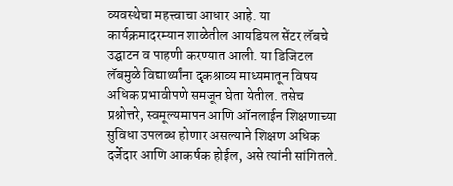व्यवस्थेचा महत्त्वाचा आधार आहे. या कार्यक्रमादरम्यान शाळेतील आयडियल सेंटर लॅबचे उद्घाटन व पाहणी करण्यात आली. या डिजिटल लॅबमुळे विद्यार्थ्यांना दृकश्राव्य माध्यमातून विषय अधिक प्रभावीपणे समजून घेता येतील. तसेच प्रश्नोत्तरे, स्वमूल्यमापन आणि ऑनलाईन शिक्षणाच्या सुविधा उपलब्ध होणार असल्याने शिक्षण अधिक दर्जेदार आणि आकर्षक होईल, असे त्यांनी सांगितले.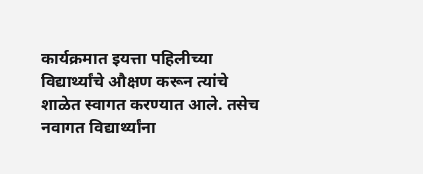कार्यक्रमात इयत्ता पहिलीच्या विद्यार्थ्यांचे औक्षण करून त्यांचे शाळेत स्वागत करण्यात आले. तसेच नवागत विद्यार्थ्यांना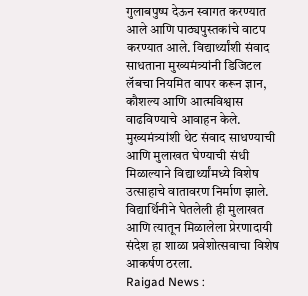गुलाबपुष्प देऊन स्वागत करण्यात आले आणि पाठ्यपुस्तकांचे वाटप करण्यात आले. विद्यार्थ्यांशी संवाद साधताना मुख्यमंत्र्यांनी डिजिटल लॅबचा नियमित वापर करून ज्ञान, कौशल्य आणि आत्मविश्वास वाढविण्याचे आवाहन केले. मुख्यमंत्र्यांशी थेट संवाद साधण्याची आणि मुलाखत घेण्याची संधी मिळाल्याने विद्यार्थ्यांमध्ये विशेष उत्साहाचे वातावरण निर्माण झाले. विद्यार्थिनीने घेतलेली ही मुलाखत आणि त्यातून मिळालेला प्रेरणादायी संदेश हा शाळा प्रवेशोत्सवाचा विशेष आकर्षण ठरला.
Raigad News :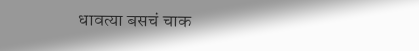धावत्या बसचं चाक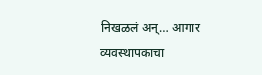निखळलं अन्… आगार व्यवस्थापकाचा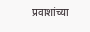प्रवाशांच्या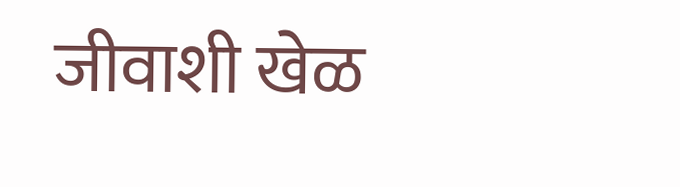जीवाशी खेळ